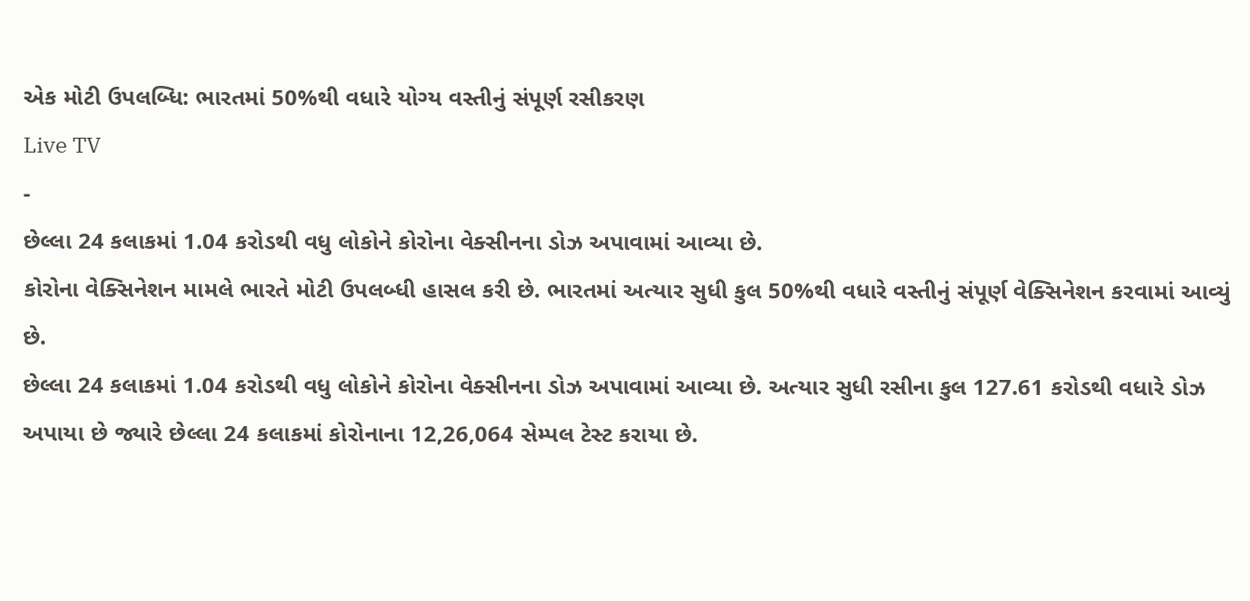એક મોટી ઉપલબ્ધિ: ભારતમાં 50%થી વધારે યોગ્ય વસ્તીનું સંપૂર્ણ રસીકરણ
Live TV
-
છેલ્લા 24 કલાકમાં 1.04 કરોડથી વધુ લોકોને કોરોના વેક્સીનના ડોઝ અપાવામાં આવ્યા છે.
કોરોના વેક્સિનેશન મામલે ભારતે મોટી ઉપલબ્ધી હાસલ કરી છે. ભારતમાં અત્યાર સુધી કુલ 50%થી વધારે વસ્તીનું સંપૂર્ણ વેક્સિનેશન કરવામાં આવ્યું છે.
છેલ્લા 24 કલાકમાં 1.04 કરોડથી વધુ લોકોને કોરોના વેક્સીનના ડોઝ અપાવામાં આવ્યા છે. અત્યાર સુધી રસીના કુલ 127.61 કરોડથી વધારે ડોઝ અપાયા છે જ્યારે છેલ્લા 24 કલાકમાં કોરોનાના 12,26,064 સેમ્પલ ટેસ્ટ કરાયા છે.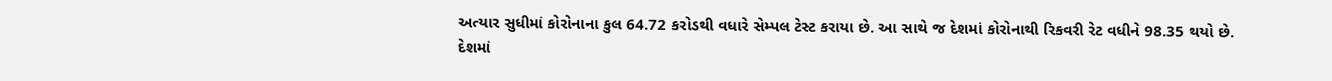અત્યાર સુધીમાં કોરોનાના કુલ 64.72 કરોડથી વધારે સેમ્પલ ટેસ્ટ કરાયા છે. આ સાથે જ દેશમાં કોરોનાથી રિકવરી રેટ વધીને 98.35 થયો છે.
દેશમાં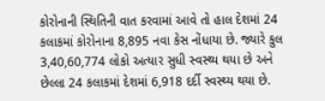કોરોનાની સ્થિતિની વાત કરવામાં આવે તો હાલ દેશમાં 24 કલાકમાં કોરોનાના 8,895 નવા કેસ નોંધાયા છે. જ્યારે કુલ 3,40,60,774 લોકો અત્યાર સુધી સ્વસ્થ્ય થયા છે અને છેલ્લા 24 કલાકમાં દેશમાં 6,918 દર્દી સ્વસ્થ્ય થયા છે.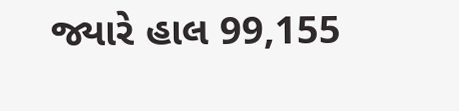જ્યારે હાલ 99,155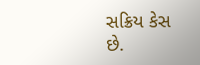સક્રિય કેસ છે.